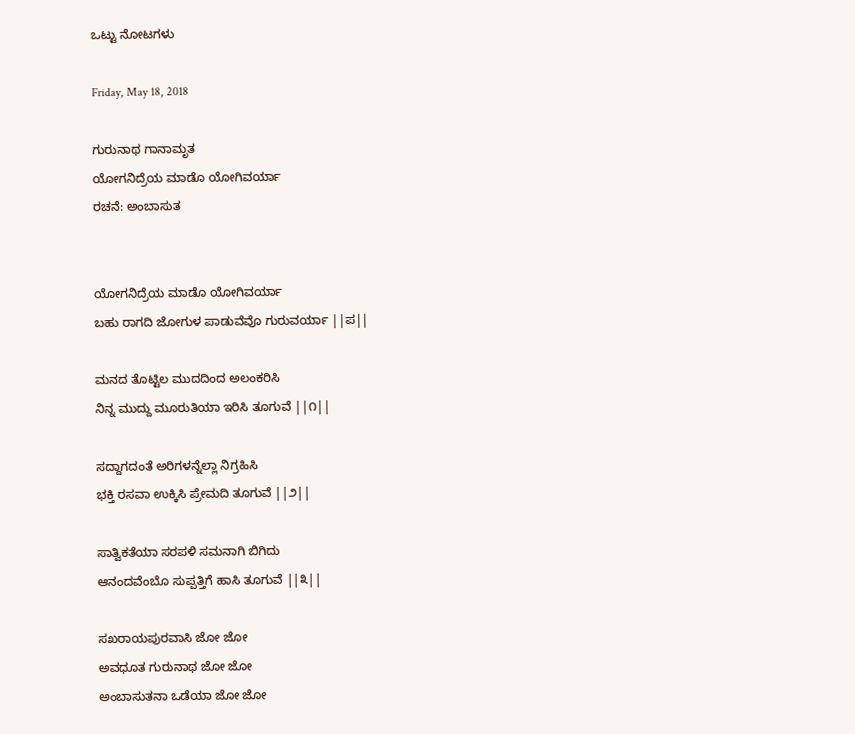ಒಟ್ಟು ನೋಟಗಳು

Friday, May 18, 2018

ಗುರುನಾಥ ಗಾನಾಮೃತ
ಯೋಗನಿದ್ರೆಯ ಮಾಡೊ ಯೋಗಿವರ್ಯಾ
ರಚನೆ: ಅಂಬಾಸುತ


ಯೋಗನಿದ್ರೆಯ ಮಾಡೊ ಯೋಗಿವರ್ಯಾ
ಬಹು ರಾಗದಿ ಜೋಗುಳ ಪಾಡುವೆವೊ ಗುರುವರ್ಯಾ ||ಪ||

ಮನದ ತೊಟ್ಟಿಲ ಮುದದಿಂದ ಅಲಂಕರಿಸಿ
ನಿನ್ನ ಮುದ್ದು ಮೂರುತಿಯಾ ಇರಿಸಿ ತೂಗುವೆ ||೧||

ಸದ್ದಾಗದಂತೆ ಅರಿಗಳನ್ನೆಲ್ಲಾ ನಿಗ್ರಹಿಸಿ
ಭಕ್ತಿ ರಸವಾ ಉಕ್ಕಿಸಿ ಪ್ರೇಮದಿ ತೂಗುವೆ ||೨||

ಸಾತ್ವಿಕತೆಯಾ ಸರಪಳಿ ಸಮನಾಗಿ ಬಿಗಿದು
ಆನಂದವೆಂಬೊ ಸುಪ್ಪತ್ತಿಗೆ ಹಾಸಿ ತೂಗುವೆ ||೩||

ಸಖರಾಯಪುರವಾಸಿ ಜೋ ಜೋ
ಅವಧೂತ ಗುರುನಾಥ ಜೋ ಜೋ
ಅಂಬಾಸುತನಾ ಒಡೆಯಾ ಜೋ ಜೋ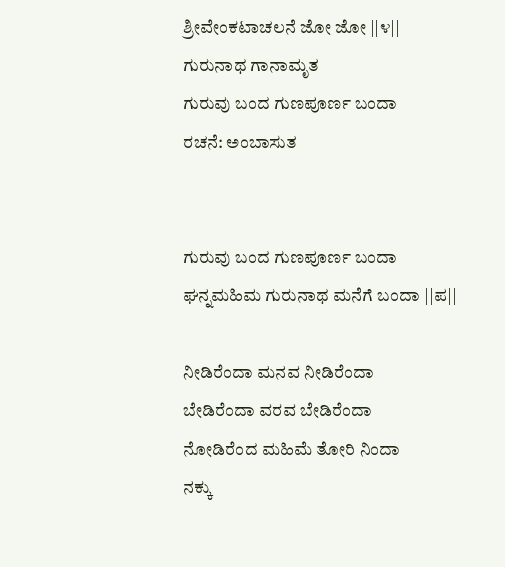ಶ್ರೀವೇಂಕಟಾಚಲನೆ ಜೋ ಜೋ ||೪||
ಗುರುನಾಥ ಗಾನಾಮೃತ
ಗುರುವು ಬಂದ ಗುಣಪೂರ್ಣ ಬಂದಾ
ರಚನೆ: ಅಂಬಾಸುತ


ಗುರುವು ಬಂದ ಗುಣಪೂರ್ಣ ಬಂದಾ
ಘನ್ನಮಹಿಮ ಗುರುನಾಥ ಮನೆಗೆ ಬಂದಾ ||ಪ||

ನೀಡಿರೆಂದಾ ಮನವ ನೀಡಿರೆಂದಾ
ಬೇಡಿರೆಂದಾ ವರವ ಬೇಡಿರೆಂದಾ
ನೋಡಿರೆಂದ ಮಹಿಮೆ ತೋರಿ ನಿಂದಾ
ನಕ್ಕು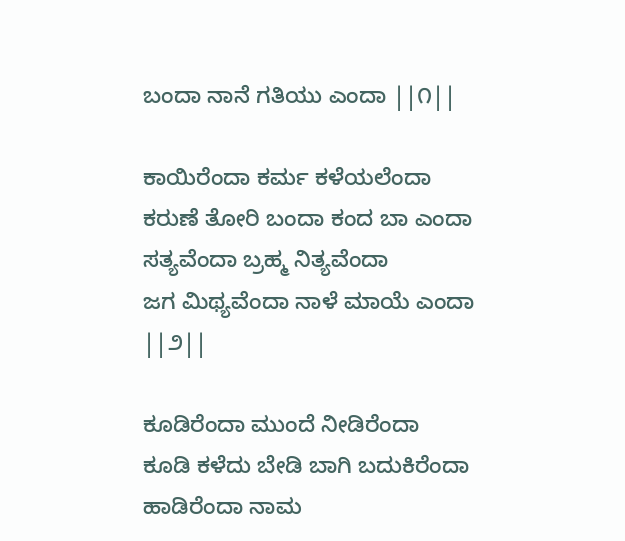ಬಂದಾ ನಾನೆ ಗತಿಯು ಎಂದಾ ||೧||

ಕಾಯಿರೆಂದಾ ಕರ್ಮ ಕಳೆಯಲೆಂದಾ
ಕರುಣೆ ತೋರಿ ಬಂದಾ ಕಂದ ಬಾ ಎಂದಾ
ಸತ್ಯವೆಂದಾ ಬ್ರಹ್ಮ ನಿತ್ಯವೆಂದಾ
ಜಗ ಮಿಥ್ಯವೆಂದಾ ನಾಳೆ ಮಾಯೆ ಎಂದಾ ||೨||

ಕೂಡಿರೆಂದಾ ಮುಂದೆ ನೀಡಿರೆಂದಾ
ಕೂಡಿ ಕಳೆದು ಬೇಡಿ ಬಾಗಿ ಬದುಕಿರೆಂದಾ
ಹಾಡಿರೆಂದಾ ನಾಮ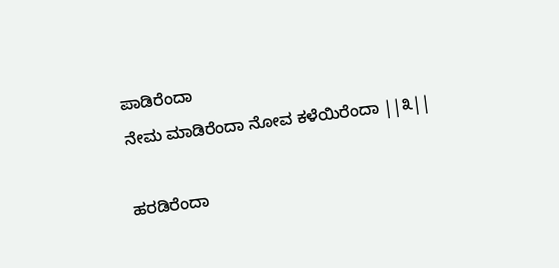ಪಾಡಿರೆಂದಾ
ನೇಮ ಮಾಡಿರೆಂದಾ ನೋವ ಕಳೆಯಿರೆಂದಾ ||೩||

ಹರಡಿರೆಂದಾ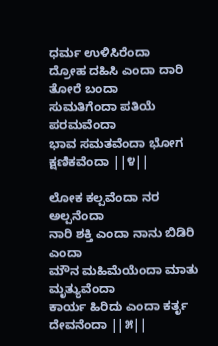ಧರ್ಮ ಉಳಿಸಿರೆಂದಾ
ದ್ರೋಹ ದಹಿಸಿ ಎಂದಾ ದಾರಿ ತೋರೆ ಬಂದಾ
ಸುಮತಿಗೆಂದಾ ಪತಿಯೆ ಪರಮವೆಂದಾ
ಭಾವ ಸಮತವೆಂದಾ ಭೋಗ ಕ್ಷಣಿಕವೆಂದಾ ||೪||

ಲೋಕ ಕಲ್ಪವೆಂದಾ ನರ ಅಲ್ಪನೆಂದಾ
ನಾರಿ ಶಕ್ತಿ ಎಂದಾ ನಾನು ಬಿಡಿರಿ ಎಂದಾ
ಮೌನ ಮಹಿಮೆಯೆಂದಾ ಮಾತು  ಮೃತ್ಯುವೆಂದಾ
ಕಾರ್ಯ ಹಿರಿದು ಎಂದಾ ಕರ್ತೃ ದೇವನೆಂದಾ ||೫||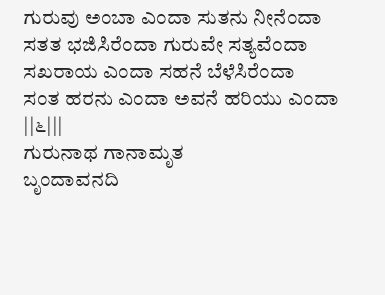ಗುರುವು ಅಂಬಾ ಎಂದಾ ಸುತನು ನೀನೆಂದಾ
ಸತತ ಭಜಿಸಿರೆಂದಾ ಗುರುವೇ ಸತ್ಯವೆಂದಾ
ಸಖರಾಯ ಎಂದಾ ಸಹನೆ ಬೆಳೆಸಿರೆಂದಾ
ಸಂತ ಹರನು ಎಂದಾ ಅವನೆ ಹರಿಯು ಎಂದಾ ||೬|||
ಗುರುನಾಥ ಗಾನಾಮೃತ
ಬೃಂದಾವನದಿ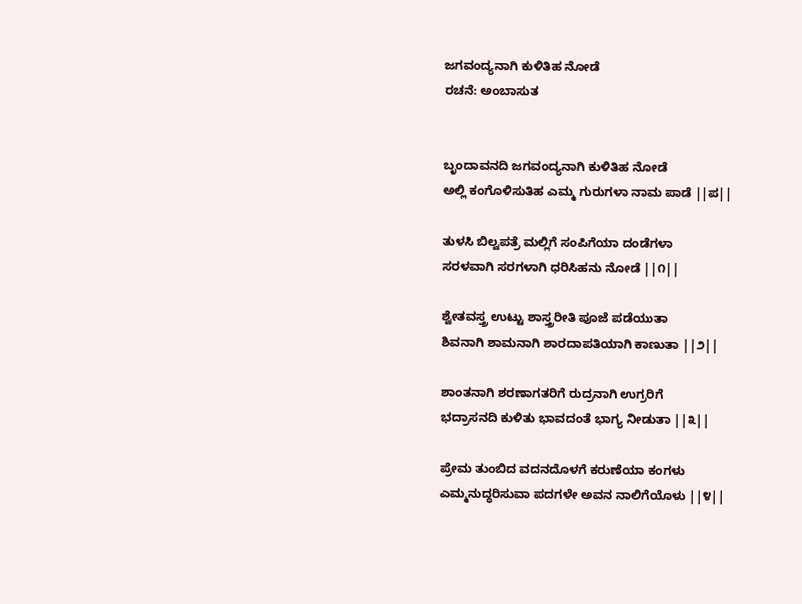ಜಗವಂದ್ಯನಾಗಿ ಕುಳಿತಿಹ ನೋಡೆ
ರಚನೆ: ಅಂಬಾಸುತ


ಬೃಂದಾವನದಿ ಜಗವಂದ್ಯನಾಗಿ ಕುಳಿತಿಹ ನೋಡೆ
ಅಲ್ಲಿ ಕಂಗೊಳಿಸುತಿಹ ಎಮ್ಮ ಗುರುಗಳಾ ನಾಮ ಪಾಡೆ ||ಪ||

ತುಳಸಿ ಬಿಲ್ವಪತ್ರೆ ಮಲ್ಲಿಗೆ ಸಂಪಿಗೆಯಾ ದಂಡೆಗಳಾ
ಸರಳವಾಗಿ ಸರಗಳಾಗಿ ಧರಿಸಿಹನು ನೋಡೆ ||೧||

ಶ್ವೇತವಸ್ತ್ರ ಉಟ್ಟು ಶಾಸ್ತ್ರರೀತಿ ಪೂಜೆ ಪಡೆಯುತಾ
ಶಿವನಾಗಿ ಶಾಮನಾಗಿ ಶಾರದಾಪತಿಯಾಗಿ ಕಾಣುತಾ ||೨||

ಶಾಂತನಾಗಿ ಶರಣಾಗತರಿಗೆ ರುದ್ರನಾಗಿ ಉಗ್ರರಿಗೆ
ಭದ್ರಾಸನದಿ ಕುಳಿತು ಭಾವದಂತೆ ಭಾಗ್ಯ ನೀಡುತಾ ||೩||

ಪ್ರೇಮ ತುಂಬಿದ ವದನದೊಳಗೆ ಕರುಣೆಯಾ ಕಂಗಳು
ಎಮ್ಮನುದ್ಧರಿಸುವಾ ಪದಗಳೇ ಅವನ ನಾಲಿಗೆಯೊಳು ||೪||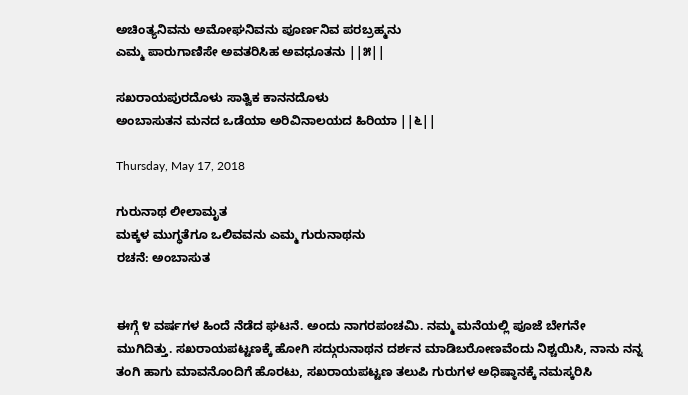ಅಚಿಂತ್ಯನಿವನು ಅಮೋಘನಿವನು ಪೂರ್ಣನಿವ ಪರಬ್ರಹ್ಮನು
ಎಮ್ಮ ಪಾರುಗಾಣಿಸೇ ಅವತರಿಸಿಹ ಅವಧೂತನು ||೫||

ಸಖರಾಯಪುರದೊಳು ಸಾತ್ವಿಕ ಕಾನನದೊಳು
ಅಂಬಾಸುತನ ಮನದ ಒಡೆಯಾ ಅರಿವಿನಾಲಯದ ಹಿರಿಯಾ ||೬||

Thursday, May 17, 2018

ಗುರುನಾಥ ಲೀಲಾಮೃತ
ಮಕ್ಕಳ ಮುಗ್ಧತೆಗೂ ಒಲಿವವನು ಎಮ್ಮ ಗುರುನಾಥನು
ರಚನೆ: ಅಂಬಾಸುತ


ಈಗ್ಗೆ ೪ ವರ್ಷಗಳ ಹಿಂದೆ ನೆಡೆದ ಘಟನೆ. ಅಂದು ನಾಗರಪಂಚಮಿ. ನಮ್ಮ ಮನೆಯಲ್ಲಿ ಪೂಜೆ ಬೇಗನೇ ಮುಗಿದಿತ್ತು. ಸಖರಾಯಪಟ್ಟಣಕ್ಕೆ ಹೋಗಿ ಸದ್ಗುರುನಾಥನ ದರ್ಶನ ಮಾಡಿಬರೋಣವೆಂದು ನಿಶ್ಚಯಿಸಿ, ನಾನು ನನ್ನ ತಂಗಿ ಹಾಗು ಮಾವನೊಂದಿಗೆ ಹೊರಟು, ಸಖರಾಯಪಟ್ಟಣ ತಲುಪಿ ಗುರುಗಳ ಅಧಿಷ್ಠಾನಕ್ಕೆ ನಮಸ್ಕರಿಸಿ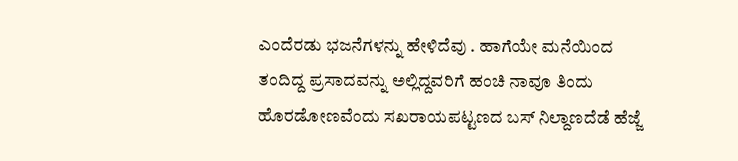ಎಂದೆರಡು ಭಜನೆಗಳನ್ನು ಹೇಳಿದೆವು‌ . ಹಾಗೆಯೇ ಮನೆಯಿಂದ ತಂದಿದ್ದ ಪ್ರಸಾದವನ್ನು ಅಲ್ಲಿದ್ದವರಿಗೆ ಹಂಚಿ ನಾವೂ ತಿಂದು ಹೊರಡೋಣವೆಂದು ಸಖರಾಯಪಟ್ಟಣದ ಬಸ್ ನಿಲ್ದಾಣದೆಡೆ ಹೆಜ್ಜೆ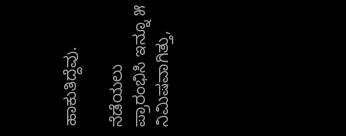ಹಾಕುತಿದ್ದೆವು.

ನೆಡೆಯಲು ಪ್ರಾರಂಭಿಸಿ ಇನ್ನೂ ೫ ನಿಮಿಷವಾಗಿತ್ತು,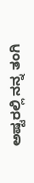ಅಷ್ಟರಲ್ಲಿ ನನ್ನ ತಂಗಿ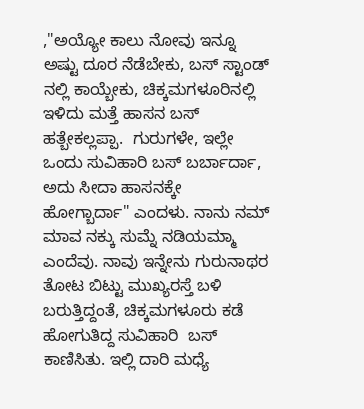,"ಅಯ್ಯೋ ಕಾಲು ನೋವು ಇನ್ನೂ ಅಷ್ಟು ದೂರ ನೆಡೆಬೇಕು, ಬಸ್ ಸ್ಟಾಂಡ್ ನಲ್ಲಿ ಕಾಯ್ಬೇಕು, ಚಿಕ್ಕಮಗಳೂರಿನಲ್ಲಿ ಇಳಿದು ಮತ್ತೆ ಹಾಸನ ಬಸ್ ಹತ್ಬೇಕಲ್ಲಪ್ಪಾ.  ಗುರುಗಳೇ, ಇಲ್ಲೇ ಒಂದು ಸುವಿಹಾರಿ ಬಸ್ ಬರ್ಬಾರ್ದಾ, ಅದು ಸೀದಾ ಹಾಸನಕ್ಕೇ ಹೋಗ್ಬಾರ್ದಾ" ಎಂದಳು. ನಾನು ನಮ್ ಮಾವ ನಕ್ಕು ಸುಮ್ನೆ ನಡಿಯಮ್ಮಾ ಎಂದೆವು. ನಾವು ಇನ್ನೇನು ಗುರುನಾಥರ ತೋಟ ಬಿಟ್ಟು ಮುಖ್ಯರಸ್ತೆ ಬಳಿ ಬರುತ್ತಿದ್ದಂತೆ, ಚಿಕ್ಕಮಗಳೂರು ಕಡೆ ಹೋಗುತಿದ್ದ ಸುವಿಹಾರಿ  ಬಸ್ ಕಾಣಿಸಿತು. ಇಲ್ಲಿ ದಾರಿ ಮಧ್ಯೆ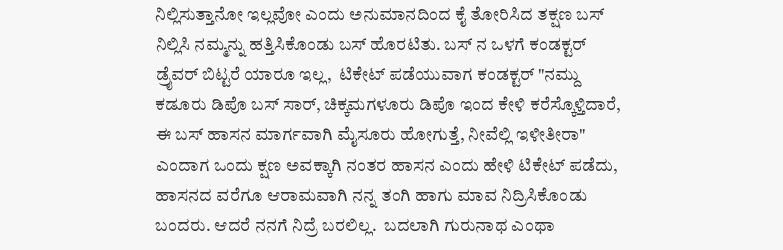ನಿಲ್ಲಿಸುತ್ತಾನೋ ಇಲ್ಲವೋ ಎಂದು ಅನುಮಾನದಿಂದ ಕೈ ತೋರಿಸಿದ ತಕ್ಷಣ ಬಸ್ ನಿಲ್ಲಿಸಿ ನಮ್ಮನ್ನು ಹತ್ತಿಸಿಕೊಂಡು ಬಸ್ ಹೊರಟಿತು. ಬಸ್ ನ ಒಳಗೆ ಕಂಡಕ್ಟರ್ ಡ್ರೈವರ್ ಬಿಟ್ಟರೆ ಯಾರೂ ಇಲ್ಲ,  ಟಿಕೇಟ್ ಪಡೆಯುವಾಗ ಕಂಡಕ್ಟರ್ "ನಮ್ದು ಕಡೂರು ಡಿಪೊ ಬಸ್ ಸಾರ್, ಚಿಕ್ಕಮಗಳೂರು ಡಿಪೊ ಇಂದ ಕೇಳಿ ಕರೆಸ್ಕೊಳ್ತಿದಾರೆ, ಈ ಬಸ್ ಹಾಸನ ಮಾರ್ಗವಾಗಿ ಮೈಸೂರು ಹೋಗುತ್ತೆ, ನೀವೆಲ್ಲಿ ಇಳೀತೀರಾ" ಎಂದಾಗ ಒಂದು ಕ್ಷಣ ಅವಕ್ಕಾಗಿ ನಂತರ ಹಾಸನ ಎಂದು ಹೇಳಿ ಟಿಕೇಟ್ ಪಡೆದು, ಹಾಸನದ ವರೆಗೂ ಆರಾಮವಾಗಿ ನನ್ನ ತಂಗಿ ಹಾಗು ಮಾವ ನಿದ್ರಿಸಿಕೊಂಡು ಬಂದರು. ಆದರೆ ನನಗೆ ನಿದ್ರೆ ಬರಲಿಲ್ಲ.  ಬದಲಾಗಿ ಗುರುನಾಥ ಎಂಥಾ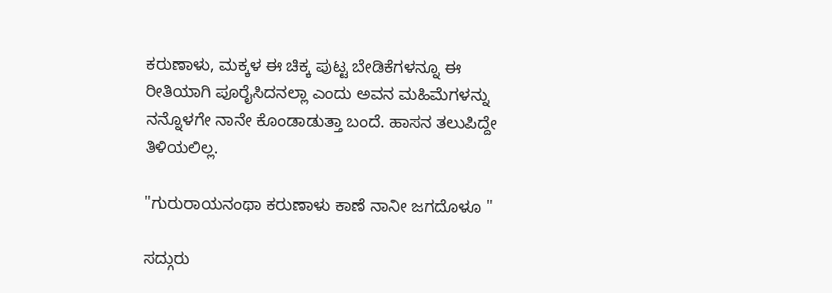ಕರುಣಾಳು, ಮಕ್ಕಳ ಈ ಚಿಕ್ಕ ಪುಟ್ಟ ಬೇಡಿಕೆಗಳನ್ನೂ ಈ ರೀತಿಯಾಗಿ ಪೂರೈಸಿದನಲ್ಲಾ ಎಂದು ಅವನ ಮಹಿಮೆಗಳನ್ನು ನನ್ನೊಳಗೇ ನಾನೇ ಕೊಂಡಾಡುತ್ತಾ ಬಂದೆ. ಹಾಸನ ತಲುಪಿದ್ದೇ ತಿಳಿಯಲಿಲ್ಲ.

"ಗುರುರಾಯನಂಥಾ ಕರುಣಾಳು ಕಾಣೆ ನಾನೀ ಜಗದೊಳೂ "

ಸದ್ಗುರು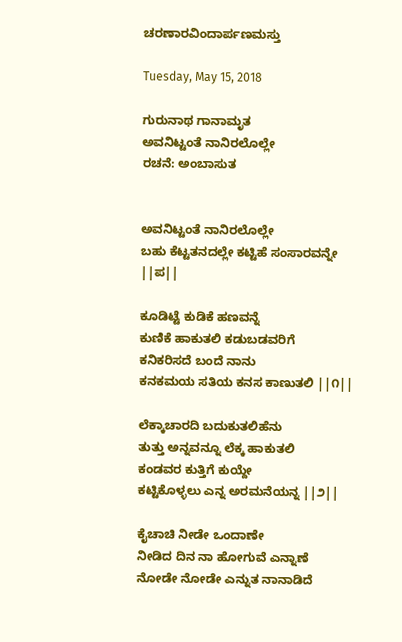ಚರಣಾರವಿಂದಾರ್ಪಣಮಸ್ತು

Tuesday, May 15, 2018

ಗುರುನಾಥ ಗಾನಾಮೃತ
ಅವನಿಟ್ಟಂತೆ ನಾನಿರಲೊಲ್ಲೇ
ರಚನೆ: ಅಂಬಾಸುತ


ಅವನಿಟ್ಟಂತೆ ನಾನಿರಲೊಲ್ಲೇ
ಬಹು ಕೆಟ್ಟತನದಲ್ಲೇ ಕಟ್ಟಿಹೆ ಸಂಸಾರವನ್ನೇ ||ಪ||

ಕೂಡಿಟ್ಟೆ ಕುಡಿಕೆ ಹಣವನ್ನೆ
ಕುಣಿಕೆ ಹಾಕುತಲಿ ಕಡುಬಡವರಿಗೆ
ಕನಿಕರಿಸದೆ ಬಂದೆ ನಾನು
ಕನಕಮಯ ಸತಿಯ ಕನಸ ಕಾಣುತಲಿ ||೧||

ಲೆಕ್ಕಾಚಾರದಿ ಬದುಕುತಲಿಹೆನು
ತುತ್ತು ಅನ್ನವನ್ನೂ ಲೆಕ್ಕ ಹಾಕುತಲಿ
ಕಂಡವರ ಕುತ್ತಿಗೆ ಕುಯ್ದೇ
ಕಟ್ಟಿಕೊಳ್ಳಲು ಎನ್ನ ಅರಮನೆಯನ್ನ ||೨||

ಕೈಚಾಚಿ ನೀಡೇ ಒಂದಾಣೇ
ನೀಡಿದ ದಿನ ನಾ ಹೋಗುವೆ ಎನ್ನಾಣೆ
ನೋಡೇ ನೋಡೇ ಎನ್ನುತ ನಾನಾಡಿದೆ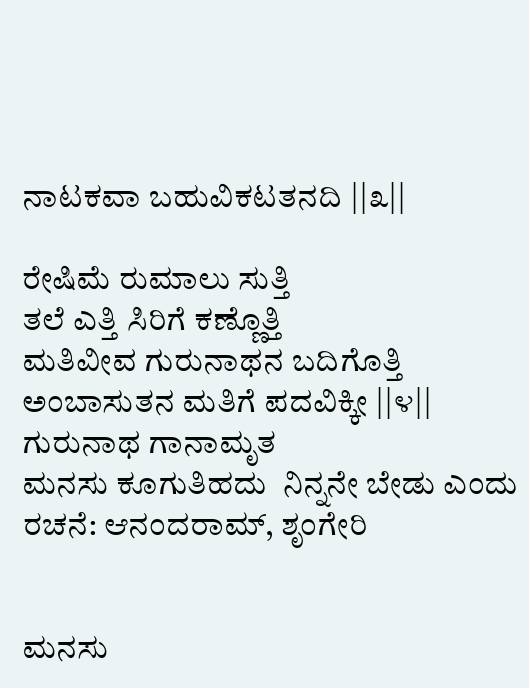ನಾಟಕವಾ ಬಹುವಿಕಟತನದಿ ||೩||

ರೇಷಿಮೆ ರುಮಾಲು ಸುತ್ತಿ
ತಲೆ ಎತ್ತಿ ಸಿರಿಗೆ ಕಣ್ಣೊತ್ತಿ
ಮತಿವೀವ ಗುರುನಾಥನ ಬದಿಗೊತ್ತಿ
ಅಂಬಾಸುತನ ಮತಿಗೆ ಪದವಿಕ್ಕೀ ||೪||
ಗುರುನಾಥ ಗಾನಾಮೃತ
ಮನಸು ಕೂಗುತಿಹದು  ನಿನ್ನನೇ ಬೇಡು ಎಂದು
ರಚನೆ: ಆನಂದರಾಮ್, ಶೃಂಗೇರಿ


ಮನಸು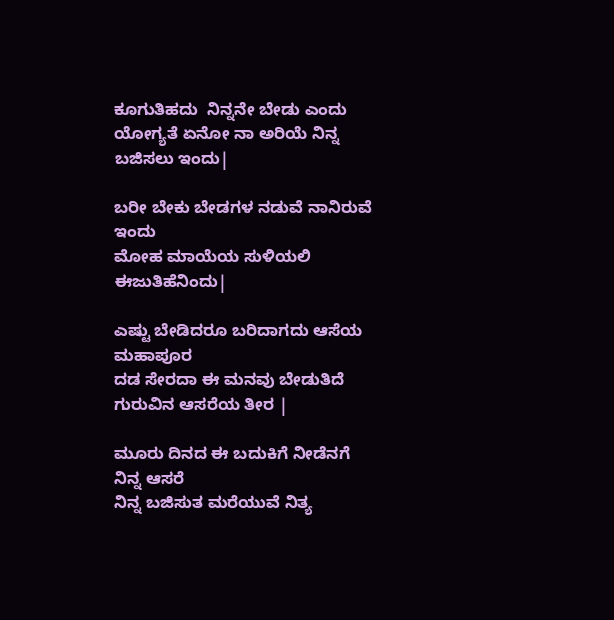ಕೂಗುತಿಹದು  ನಿನ್ನನೇ ಬೇಡು ಎಂದು
ಯೋಗ್ಯತೆ ಏನೋ ನಾ ಅರಿಯೆ ನಿನ್ನ ಬಜಿಸಲು ಇಂದು|

ಬರೀ ಬೇಕು ಬೇಡಗಳ ನಡುವೆ ನಾನಿರುವೆ ಇಂದು
ಮೋಹ ಮಾಯೆಯ ಸುಳಿಯಲಿ ಈಜುತಿಹೆನಿಂದು|

ಎಷ್ಟು ಬೇಡಿದರೂ ಬರಿದಾಗದು ಆಸೆಯ ಮಹಾಪೂರ
ದಡ ಸೇರದಾ ಈ ಮನವು ಬೇಡುತಿದೆ ಗುರುವಿನ ಆಸರೆಯ ತೀರ |

ಮೂರು ದಿನದ ಈ ಬದುಕಿಗೆ ನೀಡೆನಗೆ  ನಿನ್ನ ಆಸರೆ
ನಿನ್ನ ಬಜಿಸುತ ಮರೆಯುವೆ ನಿತ್ಯ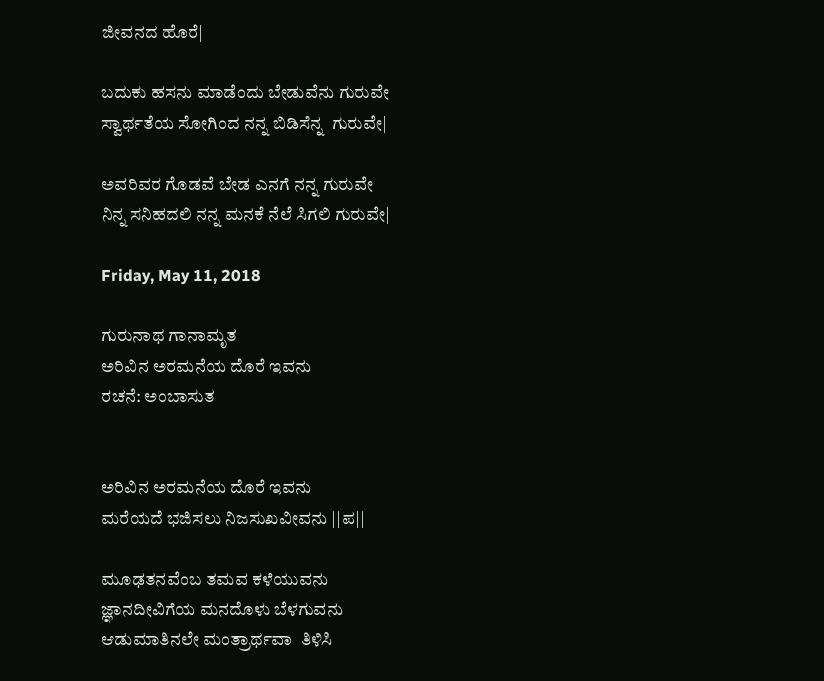ಜೀವನದ ಹೊರೆ|

ಬದುಕು ಹಸನು ಮಾಡೆಂದು ಬೇಡುವೆನು ಗುರುವೇ
ಸ್ವಾರ್ಥತೆಯ ಸೋಗಿಂದ ನನ್ನ ಬಿಡಿಸೆನ್ನ  ಗುರುವೇ|

ಅವರಿವರ ಗೊಡವೆ ಬೇಡ ಎನಗೆ ನನ್ನ ಗುರುವೇ
ನಿನ್ನ ಸನಿಹದಲಿ ನನ್ನ ಮನಕೆ ನೆಲೆ ಸಿಗಲಿ ಗುರುವೇ|

Friday, May 11, 2018

ಗುರುನಾಥ ಗಾನಾಮೃತ
ಅರಿವಿನ ಅರಮನೆಯ ದೊರೆ ಇವನು
ರಚನೆ: ಅಂಬಾಸುತ


ಅರಿವಿನ ಅರಮನೆಯ ದೊರೆ ಇವನು
ಮರೆಯದೆ ಭಜಿಸಲು ನಿಜಸುಖವೀವನು ||ಪ||

ಮೂಢತನವೆಂಬ ತಮವ ಕಳೆಯುವನು
ಜ್ಞಾನದೀವಿಗೆಯ ಮನದೊಳು ಬೆಳಗುವನು
ಆಡುಮಾತಿನಲೇ ಮಂತ್ರಾರ್ಥವಾ  ತಿಳಿಸಿ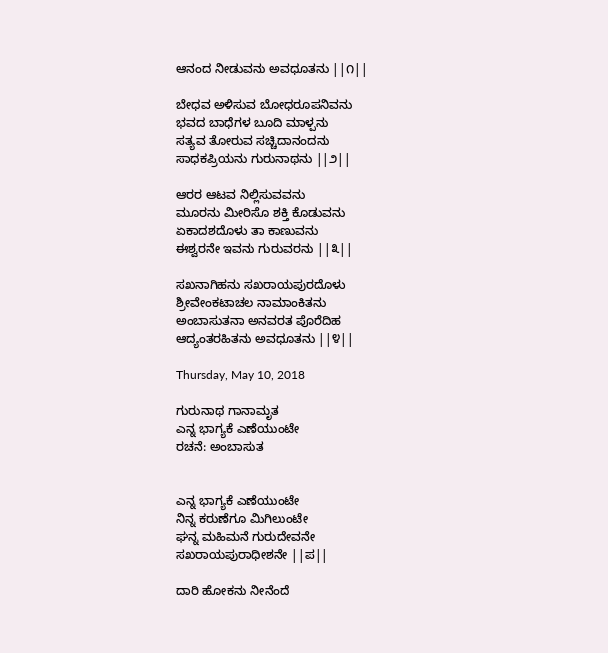ಆನಂದ ನೀಡುವನು ಅವಧೂತನು ||೧||

ಬೇಧವ ಅಳಿಸುವ ಬೋಧರೂಪನಿವನು
ಭವದ ಬಾಧೆಗಳ ಬೂದಿ ಮಾಳ್ಪನು
ಸತ್ಯವ ತೋರುವ ಸಚ್ಚಿದಾನಂದನು
ಸಾಧಕಪ್ರಿಯನು ಗುರುನಾಥನು ||೨||

ಆರರ ಆಟವ ನಿಲ್ಲಿಸುವವನು
ಮೂರನು ಮೀರಿಸೊ ಶಕ್ತಿ ಕೊಡುವನು
ಏಕಾದಶದೊಳು ತಾ ಕಾಣುವನು
ಈಶ್ವರನೇ ಇವನು ಗುರುವರನು ||೩||

ಸಖನಾಗಿಹನು ಸಖರಾಯಪುರದೊಳು
ಶ್ರೀವೇಂಕಟಾಚಲ ನಾಮಾಂಕಿತನು
ಅಂಬಾಸುತನಾ ಅನವರತ ಪೊರೆದಿಹ
ಆದ್ಯಂತರಹಿತನು ಅವಧೂತನು ||೪||

Thursday, May 10, 2018

ಗುರುನಾಥ ಗಾನಾಮೃತ
ಎನ್ನ ಭಾಗ್ಯಕೆ ಎಣೆಯುಂಟೇ
ರಚನೆ: ಅಂಬಾಸುತ


ಎನ್ನ ಭಾಗ್ಯಕೆ ಎಣೆಯುಂಟೇ
ನಿನ್ನ ಕರುಣೆಗೂ ಮಿಗಿಲುಂಟೇ
ಘನ್ನ ಮಹಿಮನೆ ಗುರುದೇವನೇ
ಸಖರಾಯಪುರಾಧೀಶನೇ ||ಪ||

ದಾರಿ ಹೋಕನು ನೀನೆಂದೆ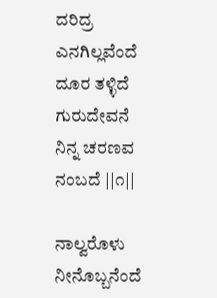ದರಿದ್ರ ಎನಗಿಲ್ಲವೆಂದೆ
ದೂರ ತಳ್ಳಿದೆ ಗುರುದೇವನೆ
ನಿನ್ನ ಚರಣವ ನಂಬದೆ ||೧||

ನಾಲ್ವರೊಳು ನೀನೊಬ್ಬನೆಂದೆ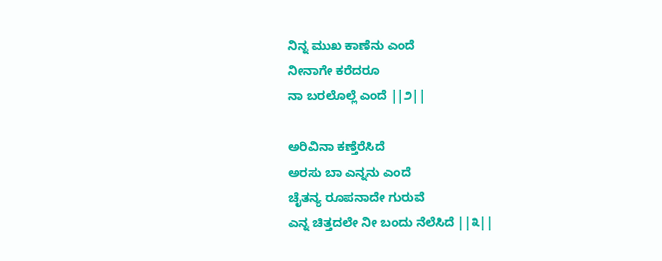ನಿನ್ನ ಮುಖ ಕಾಣೆನು ಎಂದೆ
ನೀನಾಗೇ ಕರೆದರೂ
ನಾ ಬರಲೊಲ್ಲೆ ಎಂದೆ ||೨||

ಅರಿವಿನಾ ಕಣ್ತೆರೆಸಿದೆ
ಅರಸು ಬಾ ಎನ್ನನು ಎಂದೆ
ಚೈತನ್ಯ ರೂಪನಾದೇ ಗುರುವೆ
ಎನ್ನ ಚಿತ್ತದಲೇ ನೀ ಬಂದು ನೆಲೆಸಿದೆ ||೩||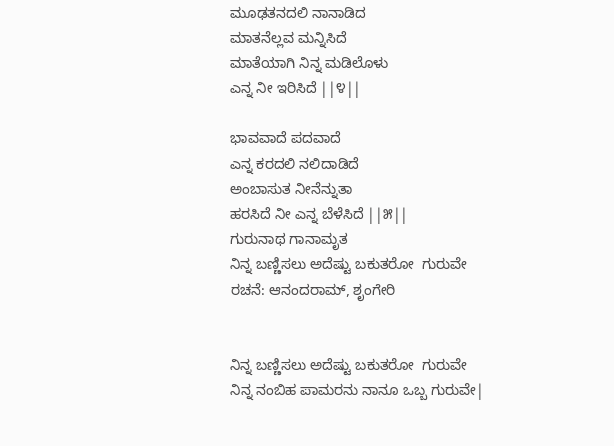ಮೂಢತನದಲಿ ನಾನಾಡಿದ
ಮಾತನೆಲ್ಲವ ಮನ್ನಿಸಿದೆ
ಮಾತೆಯಾಗಿ ನಿನ್ನ ಮಡಿಲೊಳು
ಎನ್ನ ನೀ ಇರಿಸಿದೆ ||೪||

ಭಾವವಾದೆ ಪದವಾದೆ
ಎನ್ನ ಕರದಲಿ ನಲಿದಾಡಿದೆ
ಅಂಬಾಸುತ ನೀನೆನ್ನುತಾ
ಹರಸಿದೆ ನೀ ಎನ್ನ ಬೆಳೆಸಿದೆ ||೫||
ಗುರುನಾಥ ಗಾನಾಮೃತ
ನಿನ್ನ ಬಣ್ಣಿಸಲು ಅದೆಷ್ಟು ಬಕುತರೋ  ಗುರುವೇ
ರಚನೆ: ಆನಂದರಾಮ್, ಶೃಂಗೇರಿ


ನಿನ್ನ ಬಣ್ಣಿಸಲು ಅದೆಷ್ಟು ಬಕುತರೋ  ಗುರುವೇ
ನಿನ್ನ ನಂಬಿಹ ಪಾಮರನು ನಾನೂ ಒಬ್ಬ ಗುರುವೇ|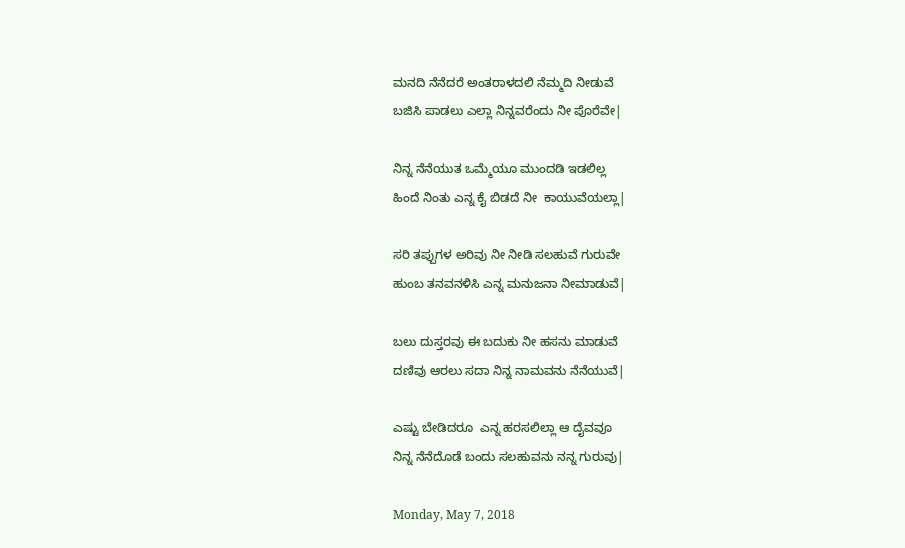ಮನದಿ ನೆನೆದರೆ ಅಂತರಾಳದಲಿ ನೆಮ್ಮದಿ ನೀಡುವೆ
ಬಜಿಸಿ ಪಾಡಲು ಎಲ್ಲಾ ನಿನ್ನವರೆಂದು ನೀ ಪೊರೆವೇ|

ನಿನ್ನ ನೆನೆಯುತ ಒಮ್ಮೆಯೂ ಮುಂದಡಿ ಇಡಲಿಲ್ಲ
ಹಿಂದೆ ನಿಂತು ಎನ್ನ ಕೈ ಬಿಡದೆ ನೀ  ಕಾಯುವೆಯಲ್ಲಾ|

ಸರಿ ತಪ್ಪುಗಳ ಅರಿವು ನೀ ನೀಡಿ ಸಲಹುವೆ ಗುರುವೇ
ಹುಂಬ ತನವನಳಿಸಿ ಎನ್ನ ಮನುಜನಾ ನೀಮಾಡುವೆ|

ಬಲು ದುಸ್ತರವು ಈ ಬದುಕು ನೀ ಹಸನು ಮಾಡುವೆ
ದಣಿವು ಆರಲು ಸದಾ ನಿನ್ನ ನಾಮವನು ನೆನೆಯುವೆ|

ಎಷ್ಟು ಬೇಡಿದರೂ  ಎನ್ನ ಹರಸಲಿಲ್ಲಾ ಆ ದೈವವೂ
ನಿನ್ನ ನೆನೆದೊಡೆ ಬಂದು ಸಲಹುವನು ನನ್ನ ಗುರುವು|

Monday, May 7, 2018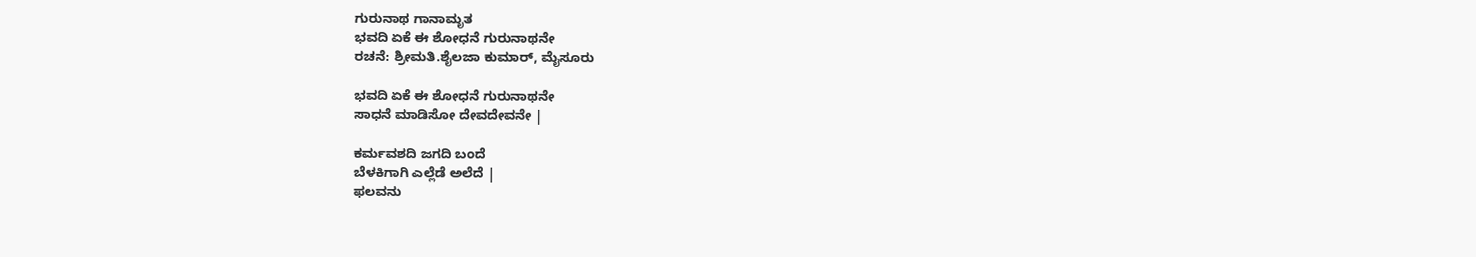ಗುರುನಾಥ ಗಾನಾಮೃತ
ಭವದಿ ಏಕೆ ಈ ಶೋಧನೆ ಗುರುನಾಥನೇ
ರಚನೆ: ಶ್ರೀಮತಿ.ಶೈಲಜಾ ಕುಮಾರ್, ಮೈಸೂರು

ಭವದಿ ಏಕೆ ಈ ಶೋಧನೆ ಗುರುನಾಥನೇ
ಸಾಧನೆ ಮಾಡಿಸೋ ದೇವದೇವನೇ |

ಕರ್ಮವಶದಿ ಜಗದಿ ಬಂದೆ
ಬೆಳಕಿಗಾಗಿ ಎಲ್ಲೆಡೆ ಅಲೆದೆ |
ಫಲವನು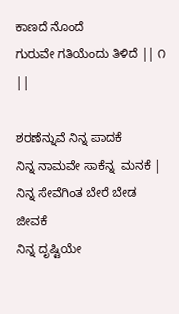ಕಾಣದೆ ನೊಂದೆ
ಗುರುವೇ ಗತಿಯೆಂದು ತಿಳಿದೆ || ೧ ||

ಶರಣೆನ್ನುವೆ ನಿನ್ನ ಪಾದಕೆ
ನಿನ್ನ ನಾಮವೇ ಸಾಕೆನ್ನ  ಮನಕೆ |
ನಿನ್ನ ಸೇವೆಗಿಂತ ಬೇರೆ ಬೇಡ ಜೀವಕೆ
ನಿನ್ನ ದೃಷ್ಟಿಯೇ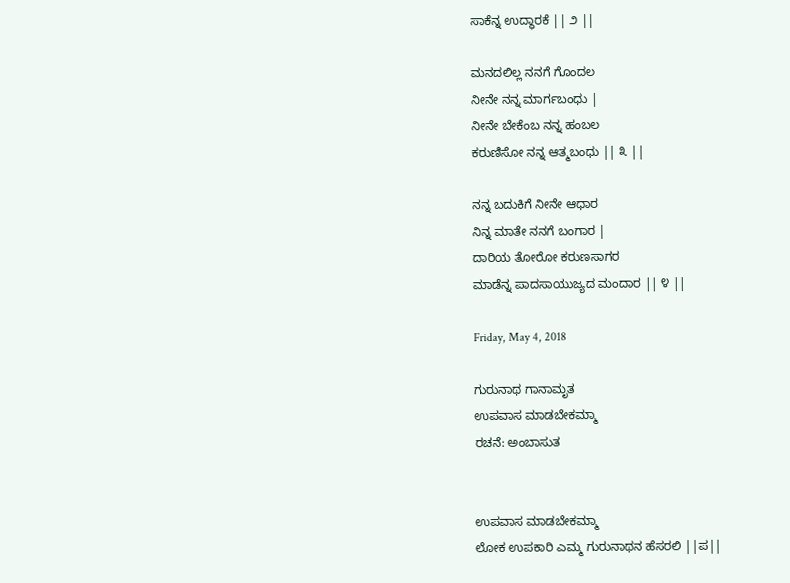ಸಾಕೆನ್ನ ಉದ್ಧಾರಕೆ || ೨ ||

ಮನದಲಿಲ್ಲ ನನಗೆ ಗೊಂದಲ
ನೀನೇ ನನ್ನ ಮಾರ್ಗಬಂಧು |
ನೀನೇ ಬೇಕೆಂಬ ನನ್ನ ಹಂಬಲ
ಕರುಣಿಸೋ ನನ್ನ ಆತ್ಮಬಂಧು || ೩ ||

ನನ್ನ ಬದುಕಿಗೆ ನೀನೇ ಆಧಾರ
ನಿನ್ನ ಮಾತೇ ನನಗೆ ಬಂಗಾರ |
ದಾರಿಯ ತೋರೋ ಕರುಣಸಾಗರ
ಮಾಡೆನ್ನ ಪಾದಸಾಯುಜ್ಯದ ಮಂದಾರ || ೪ ||

Friday, May 4, 2018

ಗುರುನಾಥ ಗಾನಾಮೃತ
ಉಪವಾಸ ಮಾಡಬೇಕಮ್ಮಾ
ರಚನೆ: ಅಂಬಾಸುತ


ಉಪವಾಸ ಮಾಡಬೇಕಮ್ಮಾ
ಲೋಕ ಉಪಕಾರಿ ಎಮ್ಮ ಗುರುನಾಥನ ಹೆಸರಲಿ ||ಪ||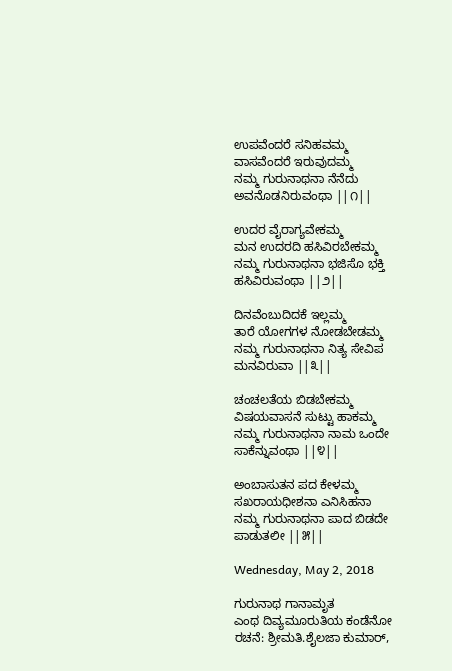ಉಪವೆಂದರೆ ಸನಿಹವಮ್ಮ
ವಾಸವೆಂದರೆ ಇರುವುದಮ್ಮ
ನಮ್ಮ ಗುರುನಾಥನಾ ನೆನೆದು ಅವನೊಡನಿರುವಂಥಾ ||೧||

ಉದರ ವೈರಾಗ್ಯವೇಕಮ್ಮ
ಮನ ಉದರದಿ ಹಸಿವಿರಬೇಕಮ್ಮ
ನಮ್ಮ ಗುರುನಾಥನಾ ಭಜಿಸೊ ಭಕ್ತಿ ಹಸಿವಿರುವಂಥಾ ||೨||

ದಿನವೆಂಬುದಿದಕೆ ಇಲ್ಲಮ್ಮ
ತಾರೆ ಯೋಗಗಳ ನೋಡಬೇಡಮ್ಮ
ನಮ್ಮ ಗುರುನಾಥನಾ ನಿತ್ಯ ಸೇವಿಪ ಮನವಿರುವಾ ||೩||

ಚಂಚಲತೆಯ ಬಿಡಬೇಕಮ್ಮ
ವಿಷಯವಾಸನೆ ಸುಟ್ಟು ಹಾಕಮ್ಮ
ನಮ್ಮ ಗುರುನಾಥನಾ ನಾಮ ಒಂದೇ ಸಾಕೆನ್ನುವಂಥಾ ||೪||

ಅಂಬಾಸುತನ ಪದ ಕೇಳಮ್ಮ
ಸಖರಾಯಧೀಶನಾ ಎನಿಸಿಹನಾ
ನಮ್ಮ ಗುರುನಾಥನಾ ಪಾದ ಬಿಡದೇ ಪಾಡುತಲೀ ||೫||

Wednesday, May 2, 2018

ಗುರುನಾಥ ಗಾನಾಮೃತ
ಎಂಥ ದಿವ್ಯಮೂರುತಿಯ ಕಂಡೆನೋ
ರಚನೆ: ಶ್ರೀಮತಿ.ಶೈಲಜಾ ಕುಮಾರ್,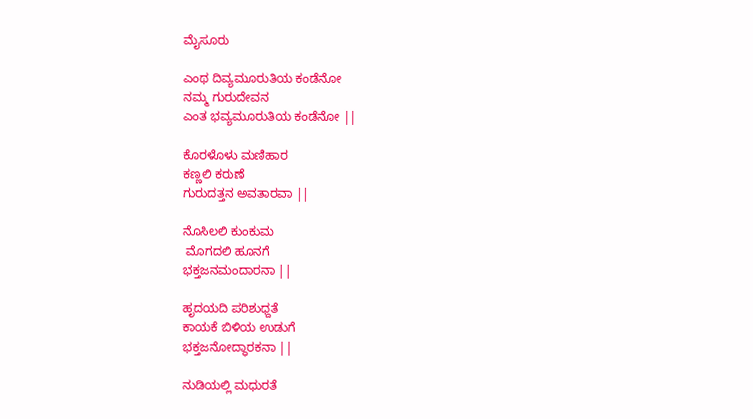ಮೈಸೂರು

ಎಂಥ ದಿವ್ಯಮೂರುತಿಯ ಕಂಡೆನೋ
ನಮ್ಮ ಗುರುದೇವನ
ಎಂತ ಭವ್ಯಮೂರುತಿಯ ಕಂಡೆನೋ ||

ಕೊರಳೊಳು ಮಣಿಹಾರ
ಕಣ್ಣಲಿ ಕರುಣೆ
ಗುರುದತ್ತನ ಅವತಾರವಾ ||

ನೊಸಿಲಲಿ ಕುಂಕುಮ
 ಮೊಗದಲಿ ಹೂನಗೆ
ಭಕ್ತಜನಮಂದಾರನಾ ||

ಹೃದಯದಿ ಪರಿಶುಧ್ದತೆ
ಕಾಯಕೆ ಬಿಳಿಯ ಉಡುಗೆ
ಭಕ್ತಜನೋದ್ಧಾರಕನಾ ||

ನುಡಿಯಲ್ಲಿ ಮಧುರತೆ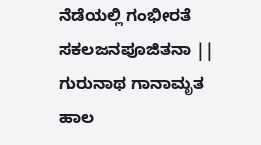ನೆಡೆಯಲ್ಲಿ ಗಂಭೀರತೆ
ಸಕಲಜನಪೂಜಿತನಾ ||
ಗುರುನಾಥ ಗಾನಾಮೃತ
ಹಾಲ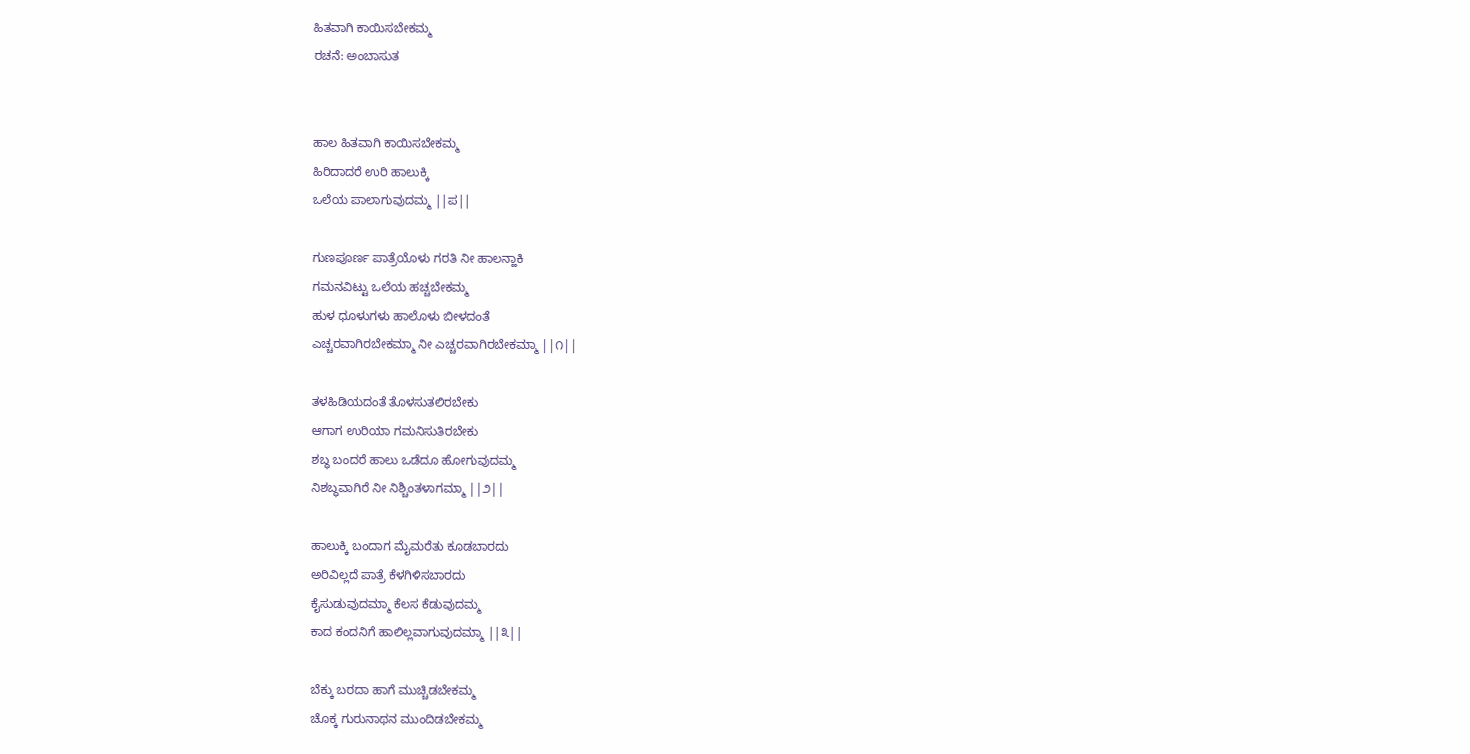ಹಿತವಾಗಿ ಕಾಯಿಸಬೇಕಮ್ಮ
ರಚನೆ: ಅಂಬಾಸುತ


ಹಾಲ ಹಿತವಾಗಿ ಕಾಯಿಸಬೇಕಮ್ಮ
ಹಿರಿದಾದರೆ ಉರಿ ಹಾಲುಕ್ಕಿ
ಒಲೆಯ ಪಾಲಾಗುವುದಮ್ಮ ||ಪ||

ಗುಣಪೂರ್ಣ ಪಾತ್ರೆಯೊಳು ಗರತಿ ನೀ ಹಾಲನ್ಹಾಕಿ
ಗಮನವಿಟ್ಟು ಒಲೆಯ ಹಚ್ಚಬೇಕಮ್ಮ
ಹುಳ ಧೂಳುಗಳು ಹಾಲೊಳು ಬೀಳದಂತೆ
ಎಚ್ಚರವಾಗಿರಬೇಕಮ್ಮಾ ನೀ ಎಚ್ಚರವಾಗಿರಬೇಕಮ್ಮಾ ||೧||

ತಳಹಿಡಿಯದಂತೆ ತೊಳಸುತಲಿರಬೇಕು
ಆಗಾಗ ಉರಿಯಾ ಗಮನಿಸುತಿರಬೇಕು
ಶಬ್ಧ ಬಂದರೆ ಹಾಲು ಒಡೆದೂ ಹೋಗುವುದಮ್ಮ
ನಿಶಬ್ಧವಾಗಿರೆ ನೀ ನಿಶ್ಚಿಂತಳಾಗಮ್ಮಾ ||೨||

ಹಾಲುಕ್ಕಿ ಬಂದಾಗ ಮೈಮರೆತು ಕೂಡಬಾರದು
ಅರಿವಿಲ್ಲದೆ ಪಾತ್ರೆ ಕೆಳಗಿಳಿಸಬಾರದು
ಕೈಸುಡುವುದಮ್ಮಾ ಕೆಲಸ ಕೆಡುವುದಮ್ಮ
ಕಾದ ಕಂದನಿಗೆ ಹಾಲಿಲ್ಲವಾಗುವುದಮ್ಮಾ ||೩||

ಬೆಕ್ಕು ಬರದಾ ಹಾಗೆ ಮುಚ್ಚಿಡಬೇಕಮ್ಮ
ಚೊಕ್ಕ ಗುರುನಾಥನ ಮುಂದಿಡಬೇಕಮ್ಮ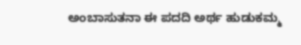ಅಂಬಾಸುತನಾ ಈ ಪದದಿ ಅರ್ಥ ಹುಡುಕಮ್ಮ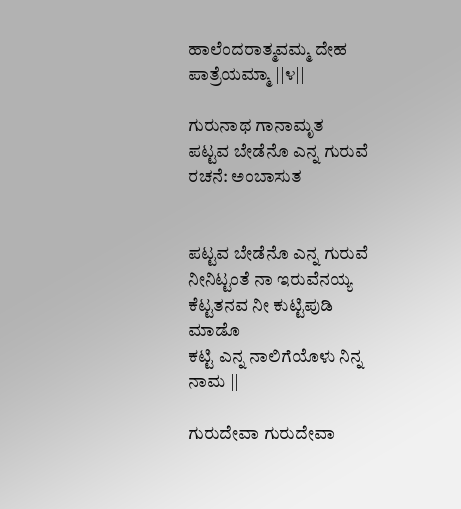ಹಾಲೆಂದರಾತ್ಮವಮ್ಮ ದೇಹ ಪಾತ್ರೆಯಮ್ಮಾ ||೪||

ಗುರುನಾಥ ಗಾನಾಮೃತ
ಪಟ್ಟವ ಬೇಡೆನೊ ಎನ್ನ ಗುರುವೆ
ರಚನೆ: ಅಂಬಾಸುತ


ಪಟ್ಟವ ಬೇಡೆನೊ ಎನ್ನ ಗುರುವೆ
ನೀನಿಟ್ಟಂತೆ ನಾ ಇರುವೆನಯ್ಯ
ಕೆಟ್ಟತನವ ನೀ ಕುಟ್ಟಿಪುಡಿ ಮಾಡೊ
ಕಟ್ಟಿ ಎನ್ನ ನಾಲಿಗೆಯೊಳು ನಿನ್ನ ನಾಮ ||

ಗುರುದೇವಾ ಗುರುದೇವಾ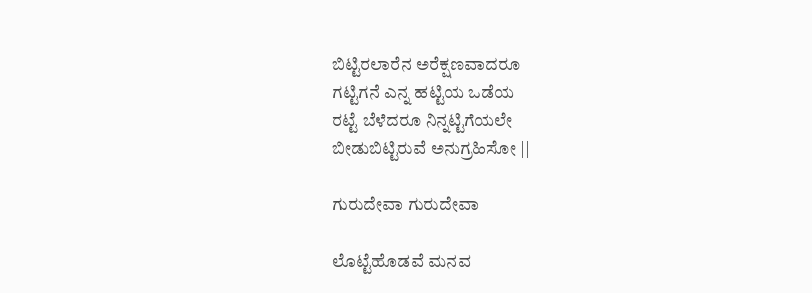ಬಿಟ್ಟಿರಲಾರೆನ ಅರೆಕ್ಷಣವಾದರೂ
ಗಟ್ಟಿಗನೆ ಎನ್ನ ಹಟ್ಟಿಯ ಒಡೆಯ
ರಟ್ಟೆ ಬೆಳೆದರೂ ನಿನ್ನಟ್ಟಿಗೆಯಲೇ
ಬೀಡುಬಿಟ್ಟಿರುವೆ ಅನುಗ್ರಹಿಸೋ ||

ಗುರುದೇವಾ ಗುರುದೇವಾ

ಲೊಟ್ಟೆಹೊಡವೆ ಮನವ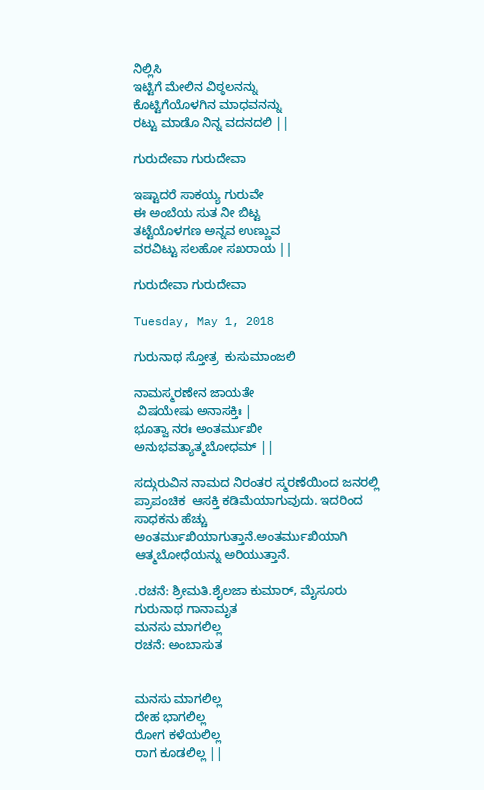ನಿಲ್ಲಿಸಿ
ಇಟ್ಟಿಗೆ ಮೇಲಿನ ವಿಠ್ಠಲನನ್ನು
ಕೊಟ್ಟಿಗೆಯೊಳಗಿನ ಮಾಧವನನ್ನು
ರಟ್ಟು ಮಾಡೊ ನಿನ್ನ ವದನದಲಿ ||

ಗುರುದೇವಾ ಗುರುದೇವಾ

ಇಷ್ಟಾದರೆ ಸಾಕಯ್ಯ ಗುರುವೇ
ಈ ಅಂಬೆಯ ಸುತ ನೀ ಬಿಟ್ಟ
ತಟ್ಟೆಯೊಳಗಣ ಅನ್ನವ ಉಣ್ಣುವ
ವರವಿಟ್ಟು ಸಲಹೋ ಸಖರಾಯ ||

ಗುರುದೇವಾ ಗುರುದೇವಾ

Tuesday, May 1, 2018

ಗುರುನಾಥ ಸ್ತೋತ್ರ  ಕುಸುಮಾಂಜಲಿ

ನಾಮಸ್ಮರಣೇನ ಜಾಯತೇ
 ವಿಷಯೇಷು ಅನಾಸಕ್ತಿಃ |
ಭೂತ್ವಾ ನರಃ ಅಂತರ್ಮುಖೀ
ಅನುಭವತ್ಯಾತ್ಮಬೋಧಮ್ ||

ಸದ್ಗುರುವಿನ ನಾಮದ ನಿರಂತರ ಸ್ಮರಣೆಯಿಂದ ಜನರಲ್ಲಿ ಪ್ರಾಪಂಚಿಕ  ಆಸಕ್ತಿ ಕಡಿಮೆಯಾಗುವುದು. ಇದರಿಂದ ಸಾಧಕನು ಹೆಚ್ಚು ಅಂತರ್ಮುಖಿಯಾಗುತ್ತಾನೆ‌.ಅಂತರ್ಮುಖಿಯಾಗಿ ಆತ್ಮಬೋಧೆಯನ್ನು ಅರಿಯುತ್ತಾನೆ.

.ರಚನೆ: ಶ್ರೀಮತಿ.ಶೈಲಜಾ ಕುಮಾರ್, ಮೈಸೂರು
ಗುರುನಾಥ ಗಾನಾಮೃತ
ಮನಸು ಮಾಗಲಿಲ್ಲ
ರಚನೆ: ಅಂಬಾಸುತ


ಮನಸು ಮಾಗಲಿಲ್ಲ
ದೇಹ ಭಾಗಲಿಲ್ಲ
ರೋಗ ಕಳೆಯಲಿಲ್ಲ
ರಾಗ ಕೂಡಲಿಲ್ಲ ||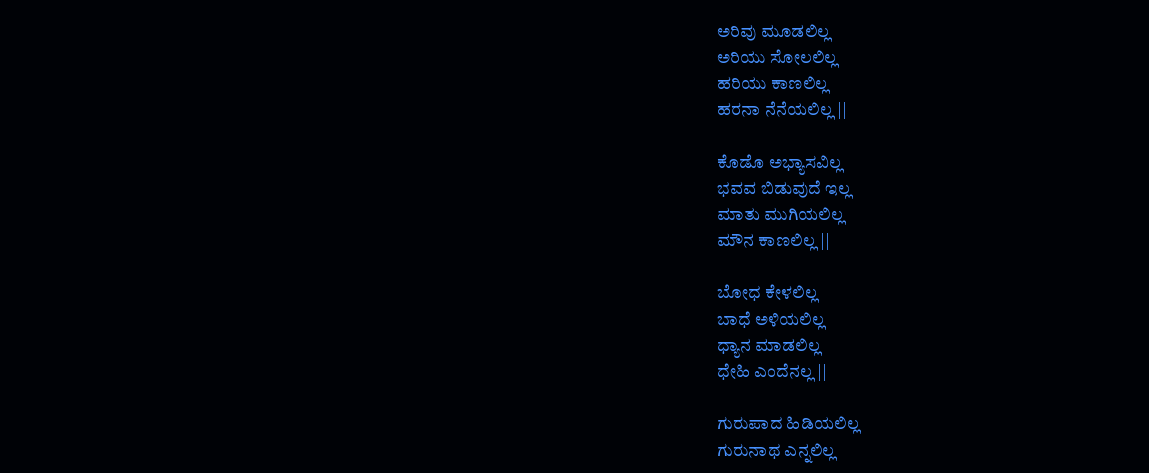ಅರಿವು ಮೂಡಲಿಲ್ಲ
ಅರಿಯು ಸೋಲಲಿಲ್ಲ
ಹರಿಯು ಕಾಣಲಿಲ್ಲ
ಹರನಾ ನೆನೆಯಲಿಲ್ಲ ||

ಕೊಡೊ ಅಭ್ಯಾಸವಿಲ್ಲ
ಭವವ ಬಿಡುವುದೆ ಇಲ್ಲ
ಮಾತು ಮುಗಿಯಲಿಲ್ಲ
ಮೌನ ಕಾಣಲಿಲ್ಲ ||

ಬೋಧ ಕೇಳಲಿಲ್ಲ
ಬಾಧೆ ಅಳಿಯಲಿಲ್ಲ
ಧ್ಯಾನ ಮಾಡಲಿಲ್ಲ
ಧೇಹಿ ಎಂದೆನಲ್ಲ ||

ಗುರುಪಾದ ಹಿಡಿಯಲಿಲ್ಲ
ಗುರುನಾಥ ಎನ್ನಲಿಲ್ಲ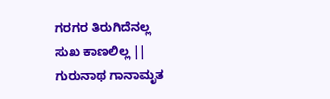ಗರಗರ ತಿರುಗಿದೆನಲ್ಲ
ಸುಖ ಕಾಣಲಿಲ್ಲ ||
ಗುರುನಾಥ ಗಾನಾಮೃತ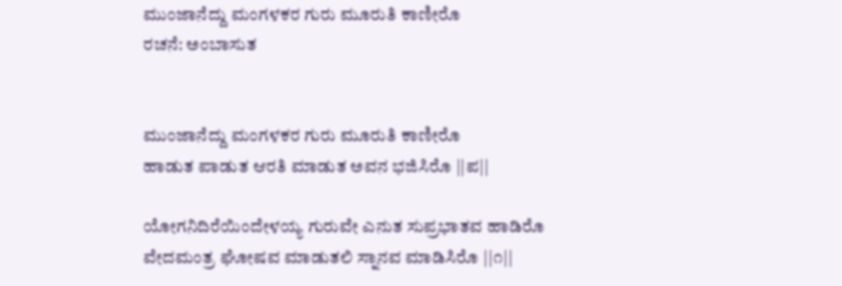ಮುಂಜಾನೆದ್ದು ಮಂಗಳಕರ ಗುರು ಮೂರುತಿ ಕಾಣೀರೊ
ರಚನೆ: ಅಂಬಾಸುತ


ಮುಂಜಾನೆದ್ದು ಮಂಗಳಕರ ಗುರು ಮೂರುತಿ ಕಾಣೀರೊ
ಹಾಡುತ ಪಾಡುತ ಆರತಿ ಮಾಡುತ ಅವನ ಭಜಿಸಿರೊ ||ಪ||

ಯೋಗನಿದಿರೆಯಿಂದೇಳಯ್ಯ ಗುರುವೇ ಎನುತ ಸುಪ್ರಭಾತವ ಹಾಡಿರೊ
ವೇದಮಂತ್ರ ಘೋಷವ ಮಾಡುತಲಿ ಸ್ನಾನವ ಮಾಡಿಸಿರೊ ||೧||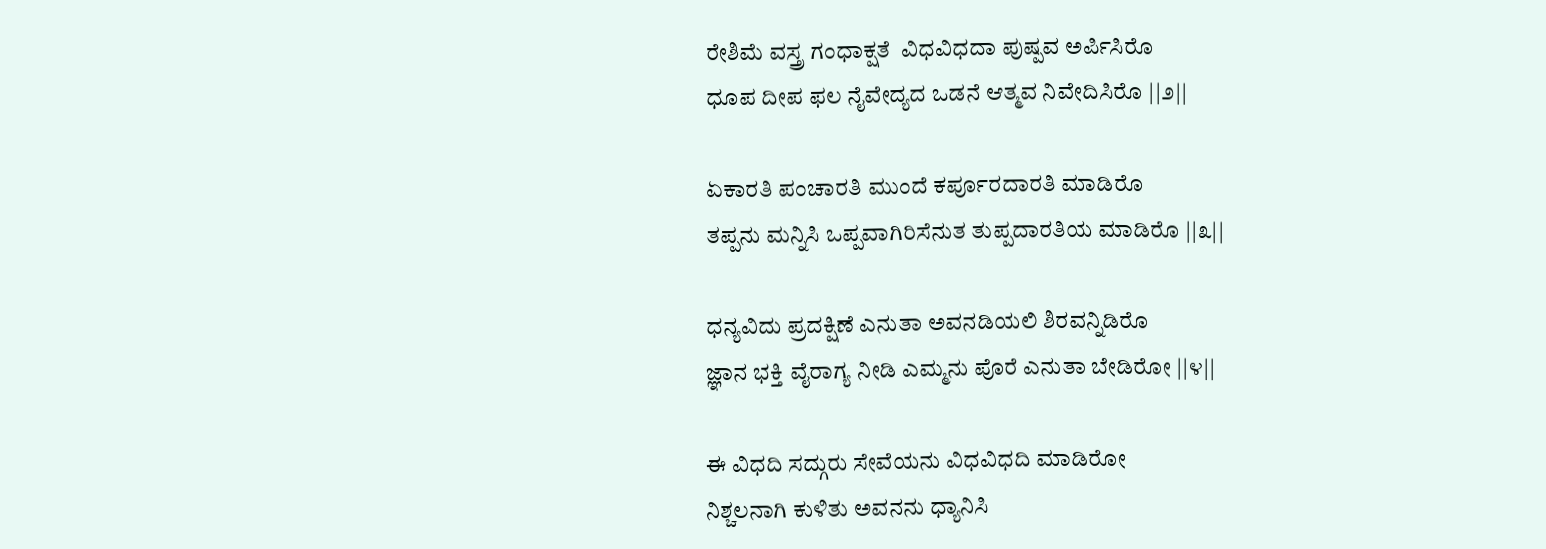ರೇಶಿಮೆ ವಸ್ತ್ರ ಗಂಧಾಕ್ಷತೆ  ವಿಧವಿಧದಾ ಪುಷ್ಪವ ಅರ್ಪಿಸಿರೊ
ಧೂಪ ದೀಪ ಫಲ ನೈವೇದ್ಯದ ಒಡನೆ ಆತ್ಮವ ನಿವೇದಿಸಿರೊ ||೨||

ಏಕಾರತಿ ಪಂಚಾರತಿ ಮುಂದೆ ಕರ್ಪೂರದಾರತಿ ಮಾಡಿರೊ
ತಪ್ಪನು ಮನ್ನಿಸಿ ಒಪ್ಪವಾಗಿರಿಸೆನುತ ತುಪ್ಪದಾರತಿಯ ಮಾಡಿರೊ ||೩||

ಧನ್ಯವಿದು ಪ್ರದಕ್ಷಿಣೆ ಎನುತಾ ಅವನಡಿಯಲಿ ಶಿರವನ್ನಿಡಿರೊ
ಜ್ಞಾನ ಭಕ್ತಿ ವೈರಾಗ್ಯ ನೀಡಿ ಎಮ್ಮನು ಪೊರೆ ಎನುತಾ ಬೇಡಿರೋ ||೪||

ಈ ವಿಧದಿ ಸದ್ಗುರು ಸೇವೆಯನು ವಿಧವಿಧದಿ ಮಾಡಿರೋ
ನಿಶ್ಚಲನಾಗಿ ಕುಳಿತು ಅವನನು ಧ್ಯಾನಿಸಿ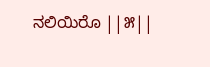ನಲಿಯಿರೊ ||೫||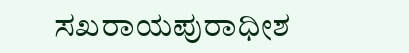ಸಖರಾಯಪುರಾಧೀಶ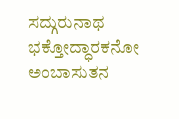ಸದ್ಗುರುನಾಥ ಭಕ್ತೋದ್ಧಾರಕನೋ
ಅಂಬಾಸುತನ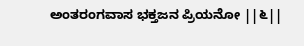ಅಂತರಂಗವಾಸ ಭಕ್ತಜನ ಪ್ರಿಯನೋ ||೬||